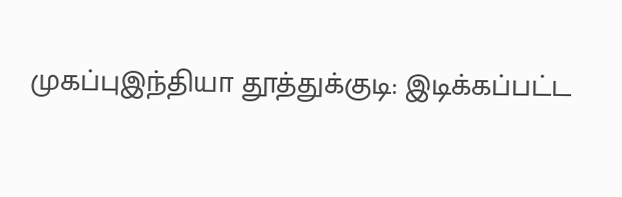முகப்புஇந்தியா தூத்துக்குடி: இடிக்கப்பட்ட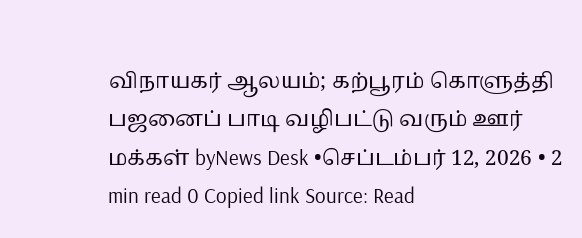விநாயகர் ஆலயம்; கற்பூரம் கொளுத்தி பஜனைப் பாடி வழிபட்டு வரும் ஊர் மக்கள் byNews Desk •செப்டம்பர் 12, 2026 • 2 min read 0 Copied link Source: Read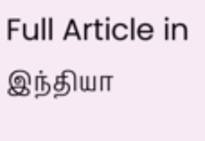Full Article in இந்தியா